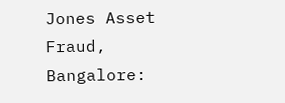Jones Asset Fraud, Bangalore: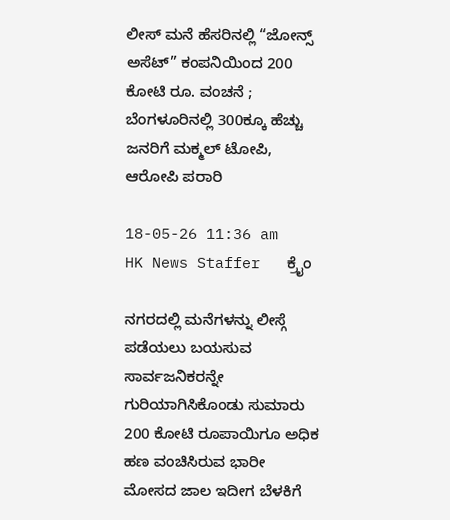ಲೀಸ್ ಮನೆ ಹೆಸರಿನಲ್ಲಿ “ಜೋನ್ಸ್ ಅಸೆಟ್” ಕಂಪನಿಯಿಂದ 200 ಕೋಟಿ ರೂ. ವಂಚನೆ ; ಬೆಂಗಳೂರಿನಲ್ಲಿ 300ಕ್ಕೂ ಹೆಚ್ಚು ಜನರಿಗೆ ಮಕ್ಮಲ್ ಟೋಪಿ, ಆರೋಪಿ ಪರಾರಿ

18-05-26 11:36 am       HK News Staffer   ಕ್ರೈಂ

ನಗರದಲ್ಲಿ ಮನೆಗಳನ್ನು ಲೀಸ್ಗೆ ಪಡೆಯಲು ಬಯಸುವ ಸಾರ್ವಜನಿಕರನ್ನೇ ಗುರಿಯಾಗಿಸಿಕೊಂಡು ಸುಮಾರು 200 ಕೋಟಿ ರೂಪಾಯಿಗೂ ಅಧಿಕ ಹಣ ವಂಚಿಸಿರುವ ಭಾರೀ ಮೋಸದ ಜಾಲ ಇದೀಗ ಬೆಳಕಿಗೆ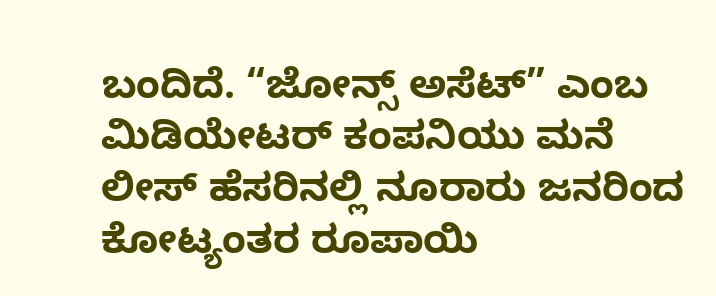ಬಂದಿದೆ. “ಜೋನ್ಸ್ ಅಸೆಟ್” ಎಂಬ ಮಿಡಿಯೇಟರ್ ಕಂಪನಿಯು ಮನೆ ಲೀಸ್ ಹೆಸರಿನಲ್ಲಿ ನೂರಾರು ಜನರಿಂದ ಕೋಟ್ಯಂತರ ರೂಪಾಯಿ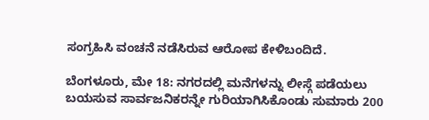ಸಂಗ್ರಹಿಸಿ ವಂಚನೆ ನಡೆಸಿರುವ ಆರೋಪ ಕೇಳಿಬಂದಿದೆ.

ಬೆಂಗಳೂರು, ಮೇ 18: ನಗರದಲ್ಲಿ ಮನೆಗಳನ್ನು ಲೀಸ್ಗೆ ಪಡೆಯಲು ಬಯಸುವ ಸಾರ್ವಜನಿಕರನ್ನೇ ಗುರಿಯಾಗಿಸಿಕೊಂಡು ಸುಮಾರು 200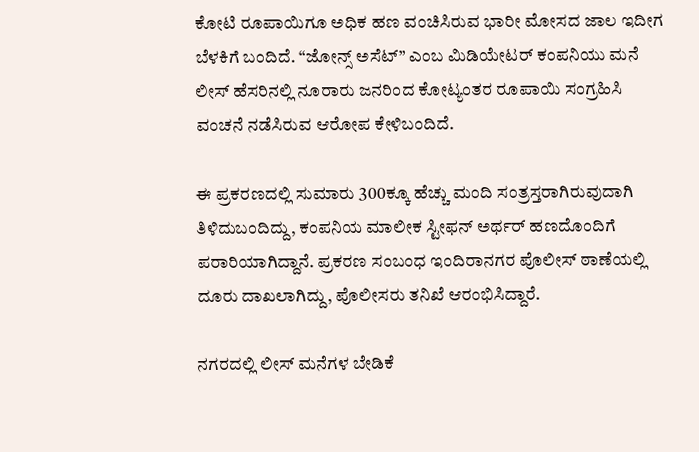ಕೋಟಿ ರೂಪಾಯಿಗೂ ಅಧಿಕ ಹಣ ವಂಚಿಸಿರುವ ಭಾರೀ ಮೋಸದ ಜಾಲ ಇದೀಗ ಬೆಳಕಿಗೆ ಬಂದಿದೆ. “ಜೋನ್ಸ್ ಅಸೆಟ್” ಎಂಬ ಮಿಡಿಯೇಟರ್ ಕಂಪನಿಯು ಮನೆ ಲೀಸ್ ಹೆಸರಿನಲ್ಲಿ ನೂರಾರು ಜನರಿಂದ ಕೋಟ್ಯಂತರ ರೂಪಾಯಿ ಸಂಗ್ರಹಿಸಿ ವಂಚನೆ ನಡೆಸಿರುವ ಆರೋಪ ಕೇಳಿಬಂದಿದೆ.

ಈ ಪ್ರಕರಣದಲ್ಲಿ ಸುಮಾರು 300ಕ್ಕೂ ಹೆಚ್ಚು ಮಂದಿ ಸಂತ್ರಸ್ತರಾಗಿರುವುದಾಗಿ ತಿಳಿದುಬಂದಿದ್ದು, ಕಂಪನಿಯ ಮಾಲೀಕ ಸ್ಟೀಫನ್ ಅರ್ಥರ್ ಹಣದೊಂದಿಗೆ ಪರಾರಿಯಾಗಿದ್ದಾನೆ. ಪ್ರಕರಣ ಸಂಬಂಧ ಇಂದಿರಾನಗರ ಪೊಲೀಸ್ ಠಾಣೆಯಲ್ಲಿ ದೂರು ದಾಖಲಾಗಿದ್ದು, ಪೊಲೀಸರು ತನಿಖೆ ಆರಂಭಿಸಿದ್ದಾರೆ.

ನಗರದಲ್ಲಿ ಲೀಸ್ ಮನೆಗಳ ಬೇಡಿಕೆ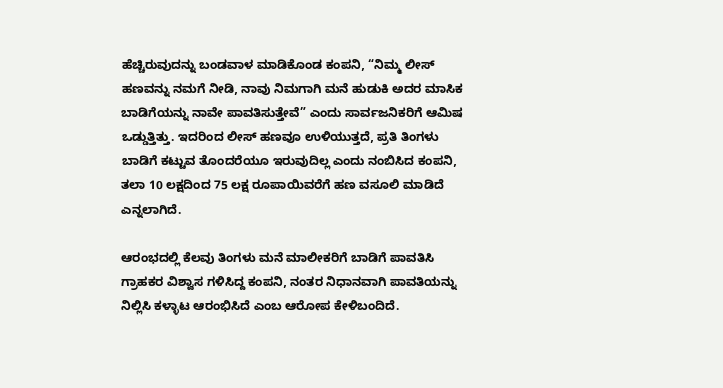ಹೆಚ್ಚಿರುವುದನ್ನು ಬಂಡವಾಳ ಮಾಡಿಕೊಂಡ ಕಂಪನಿ, “ನಿಮ್ಮ ಲೀಸ್ ಹಣವನ್ನು ನಮಗೆ ನೀಡಿ, ನಾವು ನಿಮಗಾಗಿ ಮನೆ ಹುಡುಕಿ ಅದರ ಮಾಸಿಕ ಬಾಡಿಗೆಯನ್ನು ನಾವೇ ಪಾವತಿಸುತ್ತೇವೆ” ಎಂದು ಸಾರ್ವಜನಿಕರಿಗೆ ಆಮಿಷ ಒಡ್ಡುತ್ತಿತ್ತು. ಇದರಿಂದ ಲೀಸ್ ಹಣವೂ ಉಳಿಯುತ್ತದೆ, ಪ್ರತಿ ತಿಂಗಳು ಬಾಡಿಗೆ ಕಟ್ಟುವ ತೊಂದರೆಯೂ ಇರುವುದಿಲ್ಲ ಎಂದು ನಂಬಿಸಿದ ಕಂಪನಿ, ತಲಾ 10 ಲಕ್ಷದಿಂದ 75 ಲಕ್ಷ ರೂಪಾಯಿವರೆಗೆ ಹಣ ವಸೂಲಿ ಮಾಡಿದೆ ಎನ್ನಲಾಗಿದೆ.

ಆರಂಭದಲ್ಲಿ ಕೆಲವು ತಿಂಗಳು ಮನೆ ಮಾಲೀಕರಿಗೆ ಬಾಡಿಗೆ ಪಾವತಿಸಿ ಗ್ರಾಹಕರ ವಿಶ್ವಾಸ ಗಳಿಸಿದ್ದ ಕಂಪನಿ, ನಂತರ ನಿಧಾನವಾಗಿ ಪಾವತಿಯನ್ನು ನಿಲ್ಲಿಸಿ ಕಳ್ಳಾಟ ಆರಂಭಿಸಿದೆ ಎಂಬ ಆರೋಪ ಕೇಳಿಬಂದಿದೆ.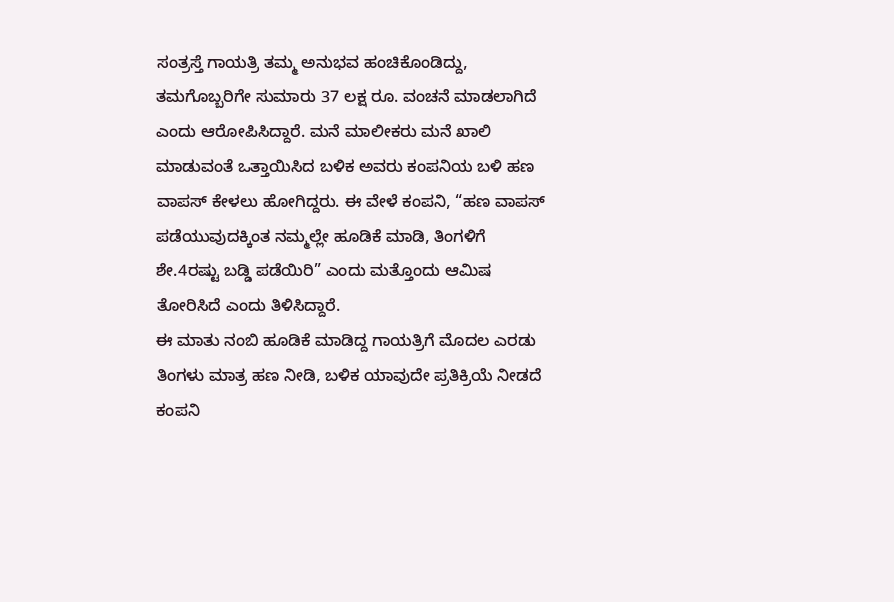ಸಂತ್ರಸ್ತೆ ಗಾಯತ್ರಿ ತಮ್ಮ ಅನುಭವ ಹಂಚಿಕೊಂಡಿದ್ದು, ತಮಗೊಬ್ಬರಿಗೇ ಸುಮಾರು 37 ಲಕ್ಷ ರೂ. ವಂಚನೆ ಮಾಡಲಾಗಿದೆ ಎಂದು ಆರೋಪಿಸಿದ್ದಾರೆ. ಮನೆ ಮಾಲೀಕರು ಮನೆ ಖಾಲಿ ಮಾಡುವಂತೆ ಒತ್ತಾಯಿಸಿದ ಬಳಿಕ ಅವರು ಕಂಪನಿಯ ಬಳಿ ಹಣ ವಾಪಸ್ ಕೇಳಲು ಹೋಗಿದ್ದರು. ಈ ವೇಳೆ ಕಂಪನಿ, “ಹಣ ವಾಪಸ್ ಪಡೆಯುವುದಕ್ಕಿಂತ ನಮ್ಮಲ್ಲೇ ಹೂಡಿಕೆ ಮಾಡಿ, ತಿಂಗಳಿಗೆ ಶೇ.4ರಷ್ಟು ಬಡ್ಡಿ ಪಡೆಯಿರಿ” ಎಂದು ಮತ್ತೊಂದು ಆಮಿಷ ತೋರಿಸಿದೆ ಎಂದು ತಿಳಿಸಿದ್ದಾರೆ.
ಈ ಮಾತು ನಂಬಿ ಹೂಡಿಕೆ ಮಾಡಿದ್ದ ಗಾಯತ್ರಿಗೆ ಮೊದಲ ಎರಡು ತಿಂಗಳು ಮಾತ್ರ ಹಣ ನೀಡಿ, ಬಳಿಕ ಯಾವುದೇ ಪ್ರತಿಕ್ರಿಯೆ ನೀಡದೆ ಕಂಪನಿ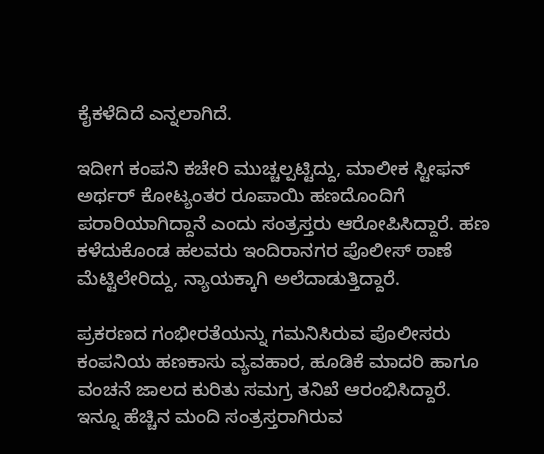ಕೈಕಳೆದಿದೆ ಎನ್ನಲಾಗಿದೆ.

ಇದೀಗ ಕಂಪನಿ ಕಚೇರಿ ಮುಚ್ಚಲ್ಪಟ್ಟಿದ್ದು, ಮಾಲೀಕ ಸ್ಟೀಫನ್ ಅರ್ಥರ್ ಕೋಟ್ಯಂತರ ರೂಪಾಯಿ ಹಣದೊಂದಿಗೆ ಪರಾರಿಯಾಗಿದ್ದಾನೆ ಎಂದು ಸಂತ್ರಸ್ತರು ಆರೋಪಿಸಿದ್ದಾರೆ. ಹಣ ಕಳೆದುಕೊಂಡ ಹಲವರು ಇಂದಿರಾನಗರ ಪೊಲೀಸ್ ಠಾಣೆ ಮೆಟ್ಟಿಲೇರಿದ್ದು, ನ್ಯಾಯಕ್ಕಾಗಿ ಅಲೆದಾಡುತ್ತಿದ್ದಾರೆ.

ಪ್ರಕರಣದ ಗಂಭೀರತೆಯನ್ನು ಗಮನಿಸಿರುವ ಪೊಲೀಸರು ಕಂಪನಿಯ ಹಣಕಾಸು ವ್ಯವಹಾರ, ಹೂಡಿಕೆ ಮಾದರಿ ಹಾಗೂ ವಂಚನೆ ಜಾಲದ ಕುರಿತು ಸಮಗ್ರ ತನಿಖೆ ಆರಂಭಿಸಿದ್ದಾರೆ. ಇನ್ನೂ ಹೆಚ್ಚಿನ ಮಂದಿ ಸಂತ್ರಸ್ತರಾಗಿರುವ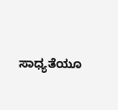ಸಾಧ್ಯತೆಯೂ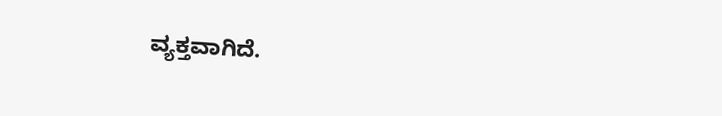ವ್ಯಕ್ತವಾಗಿದೆ.